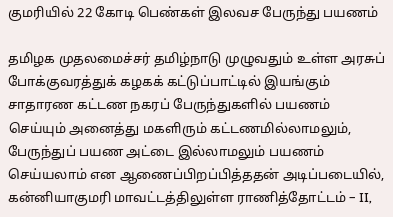குமரியில் 22 கோடி பெண்கள் இலவச பேருந்து பயணம்

தமிழக முதலமைச்சர் தமிழ்நாடு முழுவதும் உள்ள அரசுப் போக்குவரத்துக் கழகக் கட்டுப்பாட்டில் இயங்கும் சாதாரண கட்டண நகரப் பேருந்துகளில் பயணம் செய்யும் அனைத்து மகளிரும் கட்டணமில்லாமலும், பேருந்துப் பயண அட்டை இல்லாமலும் பயணம் செய்யலாம் என ஆணைப்பிறப்பித்ததன் அடிப்படையில், கன்னியாகுமரி மாவட்டத்திலுள்ள ராணித்தோட்டம் – II,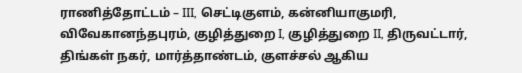ராணித்தோட்டம் – III, செட்டிகுளம், கன்னியாகுமரி, விவேகானந்தபுரம், குழித்துறை I, குழித்துறை II, திருவட்டார், திங்கள் நகர், மார்த்தாண்டம், குளச்சல் ஆகிய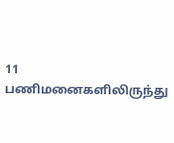11 பணிமனைகளிலிருந்து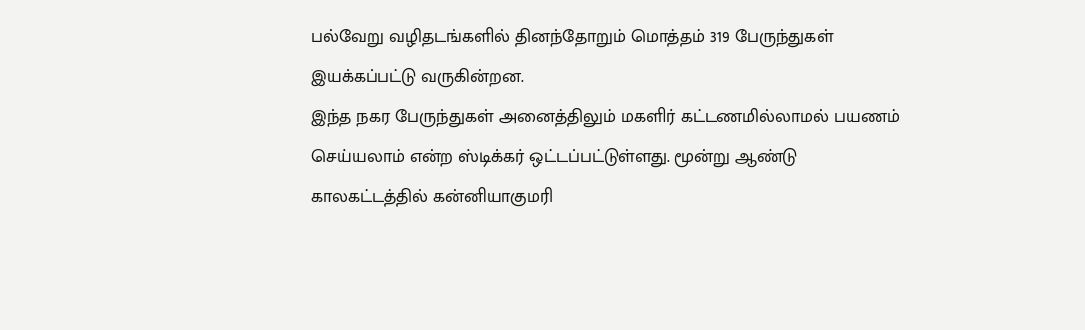பல்வேறு வழிதடங்களில் தினந்தோறும் மொத்தம் 319 பேருந்துகள் இயக்கப்பட்டு வருகின்றன.
இந்த நகர பேருந்துகள் அனைத்திலும் மகளிர் கட்டணமில்லாமல் பயணம் செய்யலாம் என்ற ஸ்டிக்கர் ஒட்டப்பட்டுள்ளது. மூன்று ஆண்டு காலகட்டத்தில் கன்னியாகுமரி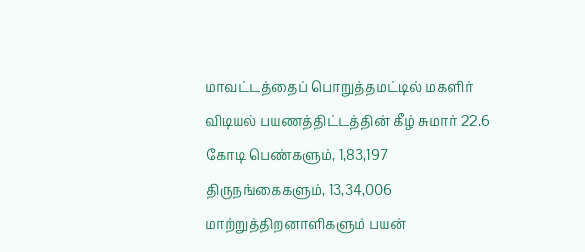மாவட்டத்தைப் பொறுத்தமட்டில் மகளிர் விடியல் பயணத்திட்டத்தின் கீழ் சுமார் 22.6 கோடி பெண்களும், 1,83,197 திருநங்கைகளும், 13,34,006 மாற்றுத்திறனாளிகளும் பயன்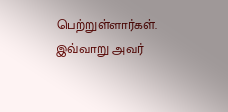பெற்றுள்ளார்கள். இவ்வாறு அவர்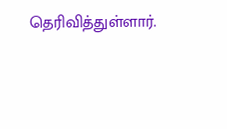தெரிவித்துள்ளார்.